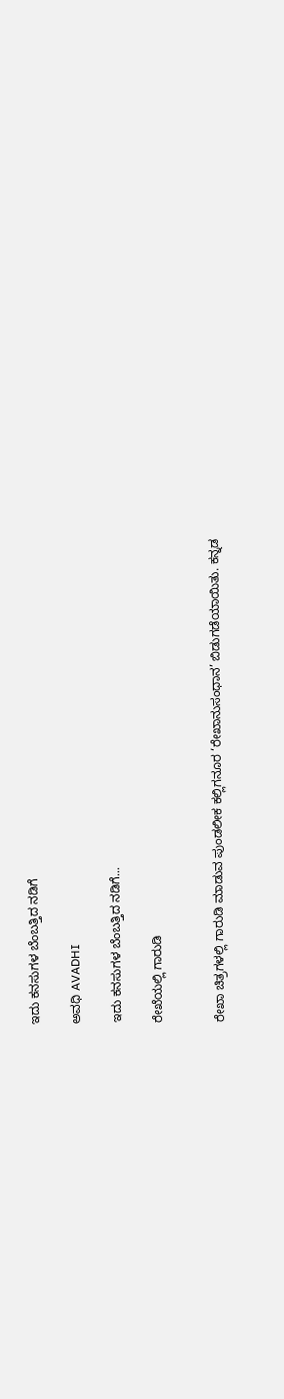ಇದು ಕನಸುಗಳ ಬೆಂಬತ್ತಿದ ನಡಿಗೆ‍

ಅವಧಿ AVADHI

ಇದು ಕನಸುಗಳ ಬೆಂಬತ್ತಿದ ನಡಿಗೆ...

ರೇಖೆಯಲ್ಲಿ ಗಾರುಡಿ


ರೇಖಾ ಚಿತ್ರಗಳಲ್ಲಿ ಗಾರುಡಿ ಮಾಡುವ ಪುಂಡಲೀಕ ಕಲ್ಲಿಗನೂರ ‘ರೇಖಾನುಸಂಧಾನ’ ಬಿಡುಗಡೆಯಾಯಿತು. ಕನ್ನಡ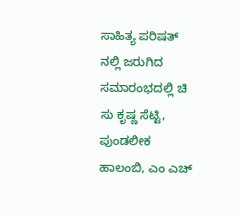ಸಾಹಿತ್ಯ ಪರಿಷತ್ ನಲ್ಲಿ ಜರುಗಿದ ಸಮಾರಂಭದಲ್ಲಿ ಚಿ ಸು ಕೃಷ್ಣ ಸೆಟ್ಟಿ, ಪುಂಡಲೀಕ ಹಾಲಂಬಿ, ಎಂ ಎಚ್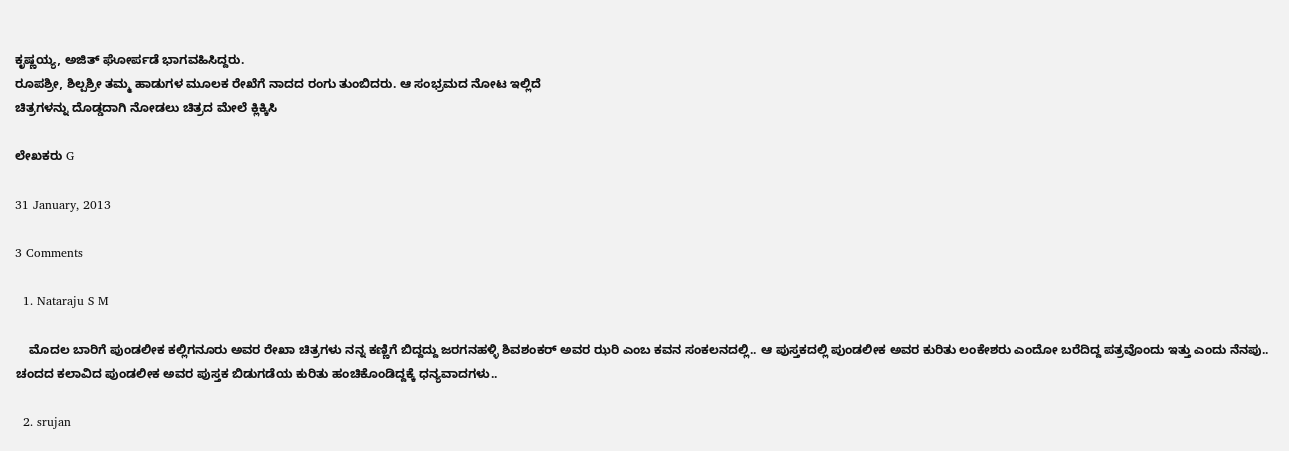ಕೃಷ್ಣಯ್ಯ, ಅಜಿತ್ ಘೋರ್ಪಡೆ ಭಾಗವಹಿಸಿದ್ದರು.
ರೂಪಶ್ರೀ, ಶಿಲ್ಪಶ್ರೀ ತಮ್ಮ ಹಾಡುಗಳ ಮೂಲಕ ರೇಖೆಗೆ ನಾದದ ರಂಗು ತುಂಬಿದರು. ಆ ಸಂಭ್ರಮದ ನೋಟ ಇಲ್ಲಿದೆ
ಚಿತ್ರಗಳನ್ನು ದೊಡ್ಡದಾಗಿ ನೋಡಲು ಚಿತ್ರದ ಮೇಲೆ ಕ್ಲಿಕ್ಕಿಸಿ

ಲೇಖಕರು G

31 January, 2013

3 Comments

  1. Nataraju S M

    ಮೊದಲ ಬಾರಿಗೆ ಪುಂಡಲೀಕ ಕಲ್ಲಿಗನೂರು ಅವರ ರೇಖಾ ಚಿತ್ರಗಳು ನನ್ನ ಕಣ್ಣಿಗೆ ಬಿದ್ದದ್ದು ಜರಗನಹಳ್ಳಿ ಶಿವಶಂಕರ್ ಅವರ ಝರಿ ಎಂಬ ಕವನ ಸಂಕಲನದಲ್ಲಿ.. ಆ ಪುಸ್ತಕದಲ್ಲಿ ಪುಂಡಲೀಕ ಅವರ ಕುರಿತು ಲಂಕೇಶರು ಎಂದೋ ಬರೆದಿದ್ದ ಪತ್ರವೊಂದು ಇತ್ತು ಎಂದು ನೆನಪು.. ಚಂದದ ಕಲಾವಿದ ಪುಂಡಲೀಕ ಅವರ ಪುಸ್ತಕ ಬಿಡುಗಡೆಯ ಕುರಿತು ಹಂಚಿಕೊಂಡಿದ್ದಕ್ಕೆ ಧನ್ಯವಾದಗಳು..

  2. srujan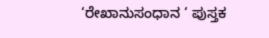‘ರೇಖಾನುಸಂಧಾನ ‘ ಪುಸ್ತಕ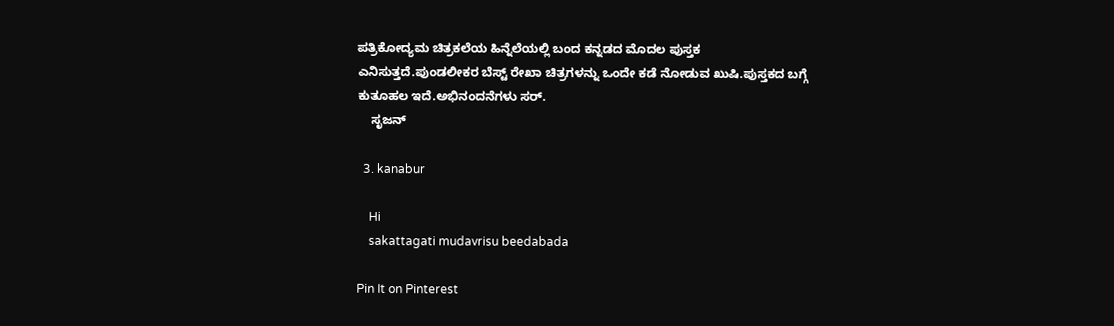ಪತ್ರಿಕೋದ್ಯಮ ಚಿತ್ರಕಲೆಯ ಹಿನ್ನೆಲೆಯಲ್ಲಿ ಬಂದ ಕನ್ನಡದ ಮೊದಲ ಪುಸ್ತಕ ಎನಿಸುತ್ತದೆ.ಪುಂಡಲೀಕರ ಬೆಸ್ಟ್ ರೇಖಾ ಚಿತ್ರಗಳನ್ನು ಒಂದೇ ಕಡೆ ನೋಡುವ ಖುಷಿ.ಪುಸ್ತಕದ ಬಗ್ಗೆ ಕುತೂಹಲ ಇದೆ.ಅಭಿನಂದನೆಗಳು ಸರ್.
    ಸೃಜನ್

  3. kanabur

    Hi
    sakattagati mudavrisu beedabada

Pin It on Pinterest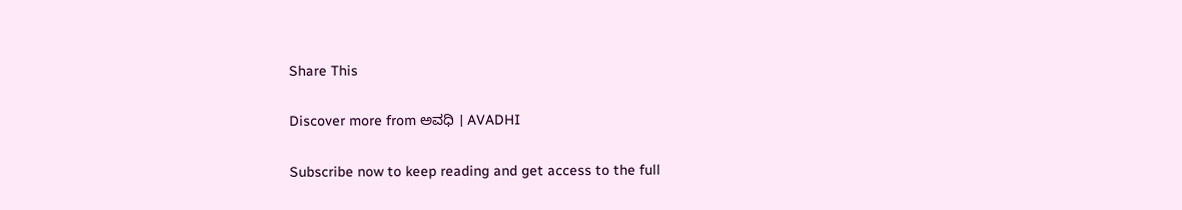Share This

Discover more from ಅವಧಿ । AVADHI

Subscribe now to keep reading and get access to the full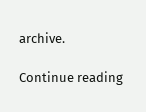archive.

Continue reading